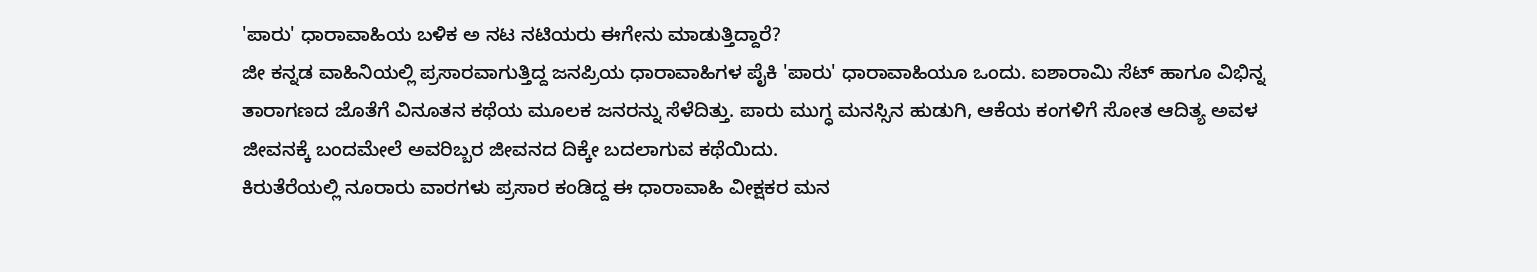'ಪಾರು' ಧಾರಾವಾಹಿಯ ಬಳಿಕ ಅ ನಟ ನಟಿಯರು ಈಗೇನು ಮಾಡುತ್ತಿದ್ದಾರೆ?
ಜೀ ಕನ್ನಡ ವಾಹಿನಿಯಲ್ಲಿ ಪ್ರಸಾರವಾಗುತ್ತಿದ್ದ ಜನಪ್ರಿಯ ಧಾರಾವಾಹಿಗಳ ಪೈಕಿ 'ಪಾರು' ಧಾರಾವಾಹಿಯೂ ಒಂದು. ಐಶಾರಾಮಿ ಸೆಟ್ ಹಾಗೂ ವಿಭಿನ್ನ ತಾರಾಗಣದ ಜೊತೆಗೆ ವಿನೂತನ ಕಥೆಯ ಮೂಲಕ ಜನರನ್ನು ಸೆಳೆದಿತ್ತು. ಪಾರು ಮುಗ್ಧ ಮನಸ್ಸಿನ ಹುಡುಗಿ, ಆಕೆಯ ಕಂಗಳಿಗೆ ಸೋತ ಆದಿತ್ಯ ಅವಳ ಜೀವನಕ್ಕೆ ಬಂದಮೇಲೆ ಅವರಿಬ್ಬರ ಜೀವನದ ದಿಕ್ಕೇ ಬದಲಾಗುವ ಕಥೆಯಿದು.
ಕಿರುತೆರೆಯಲ್ಲಿ ನೂರಾರು ವಾರಗಳು ಪ್ರಸಾರ ಕಂಡಿದ್ದ ಈ ಧಾರಾವಾಹಿ ವೀಕ್ಷಕರ ಮನ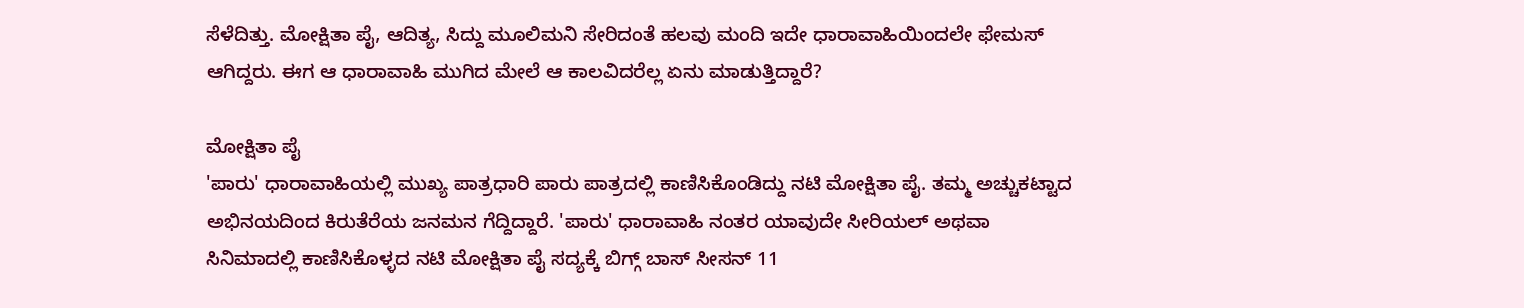ಸೆಳೆದಿತ್ತು. ಮೋಕ್ಷಿತಾ ಪೈ, ಆದಿತ್ಯ, ಸಿದ್ದು ಮೂಲಿಮನಿ ಸೇರಿದಂತೆ ಹಲವು ಮಂದಿ ಇದೇ ಧಾರಾವಾಹಿಯಿಂದಲೇ ಫೇಮಸ್ ಆಗಿದ್ದರು. ಈಗ ಆ ಧಾರಾವಾಹಿ ಮುಗಿದ ಮೇಲೆ ಆ ಕಾಲವಿದರೆಲ್ಲ ಏನು ಮಾಡುತ್ತಿದ್ದಾರೆ?

ಮೋಕ್ಷಿತಾ ಪೈ
'ಪಾರು' ಧಾರಾವಾಹಿಯಲ್ಲಿ ಮುಖ್ಯ ಪಾತ್ರಧಾರಿ ಪಾರು ಪಾತ್ರದಲ್ಲಿ ಕಾಣಿಸಿಕೊಂಡಿದ್ದು ನಟಿ ಮೋಕ್ಷಿತಾ ಪೈ. ತಮ್ಮ ಅಚ್ಚುಕಟ್ಟಾದ ಅಭಿನಯದಿಂದ ಕಿರುತೆರೆಯ ಜನಮನ ಗೆದ್ದಿದ್ದಾರೆ. 'ಪಾರು' ಧಾರಾವಾಹಿ ನಂತರ ಯಾವುದೇ ಸೀರಿಯಲ್ ಅಥವಾ ಸಿನಿಮಾದಲ್ಲಿ ಕಾಣಿಸಿಕೊಳ್ಳದ ನಟಿ ಮೋಕ್ಷಿತಾ ಪೈ ಸದ್ಯಕ್ಕೆ ಬಿಗ್ಗ್ ಬಾಸ್ ಸೀಸನ್ 11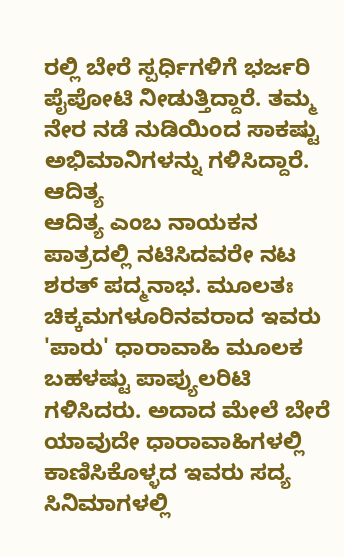ರಲ್ಲಿ ಬೇರೆ ಸ್ಪರ್ಧಿಗಳಿಗೆ ಭರ್ಜರಿ ಪೈಪೋಟಿ ನೀಡುತ್ತಿದ್ದಾರೆ. ತಮ್ಮ ನೇರ ನಡೆ ನುಡಿಯಿಂದ ಸಾಕಷ್ಟು ಅಭಿಮಾನಿಗಳನ್ನು ಗಳಿಸಿದ್ದಾರೆ.
ಆದಿತ್ಯ
ಆದಿತ್ಯ ಎಂಬ ನಾಯಕನ ಪಾತ್ರದಲ್ಲಿ ನಟಿಸಿದವರೇ ನಟ ಶರತ್ ಪದ್ಮನಾಭ. ಮೂಲತಃ ಚಿಕ್ಕಮಗಳೂರಿನವರಾದ ಇವರು 'ಪಾರು' ಧಾರಾವಾಹಿ ಮೂಲಕ ಬಹಳಷ್ಟು ಪಾಪ್ಯುಲರಿಟಿ ಗಳಿಸಿದರು. ಅದಾದ ಮೇಲೆ ಬೇರೆ ಯಾವುದೇ ಧಾರಾವಾಹಿಗಳಲ್ಲಿ ಕಾಣಿಸಿಕೊಳ್ಳದ ಇವರು ಸದ್ಯ ಸಿನಿಮಾಗಳಲ್ಲಿ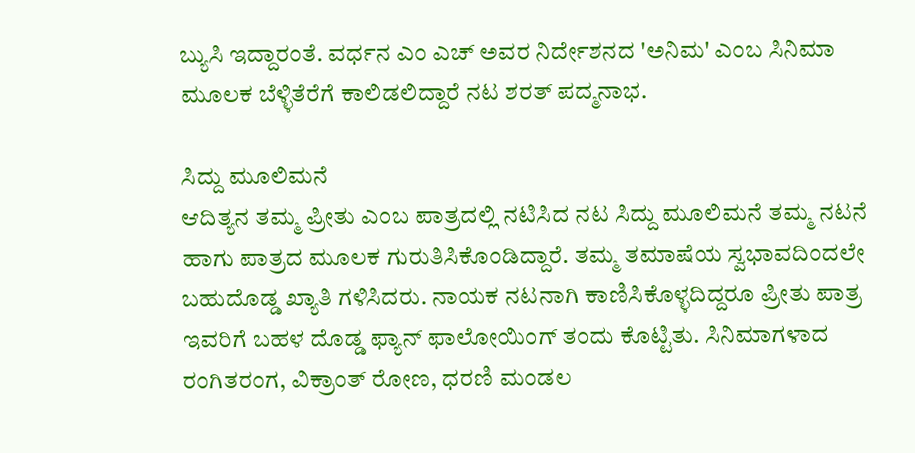ಬ್ಯುಸಿ ಇದ್ದಾರಂತೆ. ವರ್ಧನ ಎಂ ಎಚ್ ಅವರ ನಿರ್ದೇಶನದ 'ಅನಿಮ' ಎಂಬ ಸಿನಿಮಾ ಮೂಲಕ ಬೆಳ್ಳಿತೆರೆಗೆ ಕಾಲಿಡಲಿದ್ದಾರೆ ನಟ ಶರತ್ ಪದ್ಮನಾಭ.

ಸಿದ್ದು ಮೂಲಿಮನೆ
ಆದಿತ್ಯನ ತಮ್ಮ ಪ್ರೀತು ಎಂಬ ಪಾತ್ರದಲ್ಲಿ ನಟಿಸಿದ ನಟ ಸಿದ್ದು ಮೂಲಿಮನೆ ತಮ್ಮ ನಟನೆ ಹಾಗು ಪಾತ್ರದ ಮೂಲಕ ಗುರುತಿಸಿಕೊಂಡಿದ್ದಾರೆ. ತಮ್ಮ ತಮಾಷೆಯ ಸ್ವಭಾವದಿಂದಲೇ ಬಹುದೊಡ್ಡ ಖ್ಯಾತಿ ಗಳಿಸಿದರು. ನಾಯಕ ನಟನಾಗಿ ಕಾಣಿಸಿಕೊಳ್ಳದಿದ್ದರೂ ಪ್ರೀತು ಪಾತ್ರ ಇವರಿಗೆ ಬಹಳ ದೊಡ್ಡ ಫ್ಯಾನ್ ಫಾಲೋಯಿಂಗ್ ತಂದು ಕೊಟ್ಟಿತು. ಸಿನಿಮಾಗಳಾದ ರಂಗಿತರಂಗ, ವಿಕ್ರಾಂತ್ ರೋಣ, ಧರಣಿ ಮಂಡಲ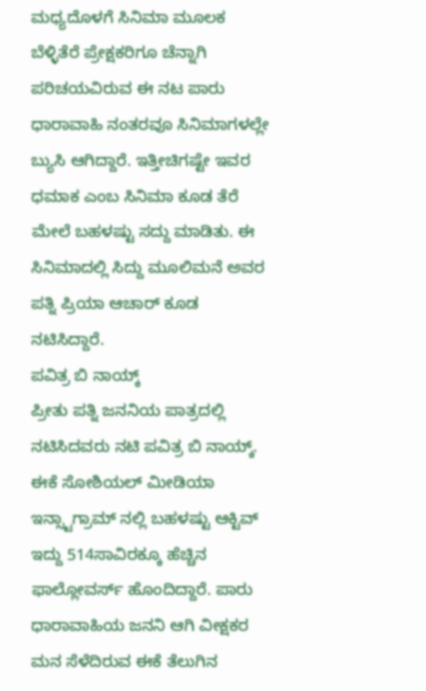ಮಧ್ಯದೊಳಗೆ ಸಿನಿಮಾ ಮೂಲಕ ಬೆಳ್ಳಿತೆರೆ ಪ್ರೇಕ್ಷಕರಿಗೂ ಚೆನ್ನಾಗಿ ಪರಿಚಯವಿರುವ ಈ ನಟ ಪಾರು ಧಾರಾವಾಹಿ ನಂತರವೂ ಸಿನಿಮಾಗಳಲ್ಲೇ ಬ್ಯುಸಿ ಆಗಿದ್ದಾರೆ. ಇತ್ತೀಚಿಗಷ್ಟೇ ಇವರ ಧಮಾಕ ಎಂಬ ಸಿನಿಮಾ ಕೂಡ ತೆರೆ ಮೇಲೆ ಬಹಳಷ್ಟು ಸದ್ದು ಮಾಡಿತು. ಈ ಸಿನಿಮಾದಲ್ಲಿ ಸಿದ್ದು ಮೂಲಿಮನೆ ಅವರ ಪತ್ನಿ ಪ್ರಿಯಾ ಆಚಾರ್ ಕೂಡ ನಟಿಸಿದ್ದಾರೆ.
ಪವಿತ್ರ ಬಿ ನಾಯ್ಕ್
ಪ್ರೀತು ಪತ್ನಿ ಜನನಿಯ ಪಾತ್ರದಲ್ಲಿ ನಟಿಸಿದವರು ನಟಿ ಪವಿತ್ರ ಬಿ ನಾಯ್ಕ್. ಈಕೆ ಸೋಶಿಯಲ್ ಮೀಡಿಯಾ ಇನ್ಸ್ಟಾಗ್ರಾಮ್ ನಲ್ಲಿ ಬಹಳಷ್ಟು ಆಕ್ಟಿವ್ ಇದ್ದು 514ಸಾವಿರಕ್ಕೂ ಹೆಚ್ಚಿನ ಫಾಲ್ಲೋವರ್ಸ್ ಹೊಂದಿದ್ದಾರೆ. ಪಾರು ಧಾರಾವಾಹಿಯ ಜನನಿ ಆಗಿ ವೀಕ್ಷಕರ ಮನ ಸೆಳೆದಿರುವ ಈಕೆ ತೆಲುಗಿನ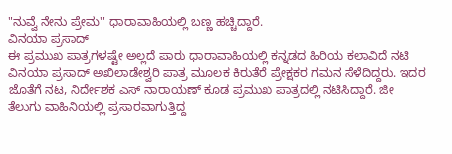"ನುವ್ವೆ ನೇನು ಪ್ರೇಮ" ಧಾರಾವಾಹಿಯಲ್ಲಿ ಬಣ್ಣ ಹಚ್ಚಿದ್ದಾರೆ.
ವಿನಯಾ ಪ್ರಸಾದ್
ಈ ಪ್ರಮುಖ ಪಾತ್ರಗಳಷ್ಟೇ ಅಲ್ಲದೆ ಪಾರು ಧಾರಾವಾಹಿಯಲ್ಲಿ ಕನ್ನಡದ ಹಿರಿಯ ಕಲಾವಿದೆ ನಟಿ ವಿನಯಾ ಪ್ರಸಾದ್ ಅಖಿಲಾಡೇಶ್ವರಿ ಪಾತ್ರ ಮೂಲಕ ಕಿರುತೆರೆ ಪ್ರೇಕ್ಷಕರ ಗಮನ ಸೆಳೆದಿದ್ದರು. ಇದರ ಜೊತೆಗೆ ನಟ, ನಿರ್ದೇಶಕ ಎಸ್ ನಾರಾಯಣ್ ಕೂಡ ಪ್ರಮುಖ ಪಾತ್ರದಲ್ಲಿ ನಟಿಸಿದ್ದಾರೆ. ಜೀ ತೆಲುಗು ವಾಹಿನಿಯಲ್ಲಿ ಪ್ರಸಾರವಾಗುತ್ತಿದ್ದ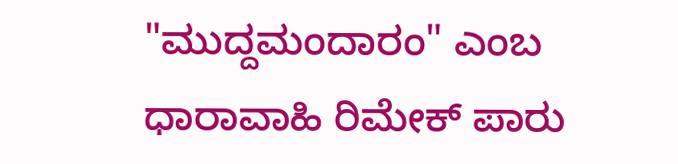"ಮುದ್ದಮಂದಾರಂ" ಎಂಬ ಧಾರಾವಾಹಿ ರಿಮೇಕ್ ಪಾರು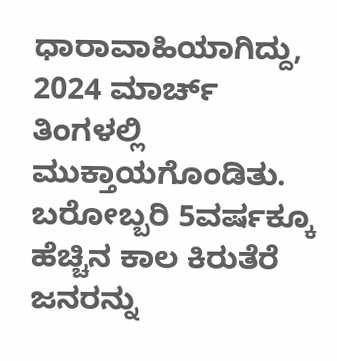ಧಾರಾವಾಹಿಯಾಗಿದ್ದು, 2024 ಮಾರ್ಚ್ ತಿಂಗಳಲ್ಲಿ ಮುಕ್ತಾಯಗೊಂಡಿತು. ಬರೋಬ್ಬರಿ 5ವರ್ಷಕ್ಕೂ ಹೆಚ್ಚಿನ ಕಾಲ ಕಿರುತೆರೆ ಜನರನ್ನು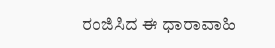ರಂಜಿಸಿದ ಈ ಧಾರಾವಾಹಿ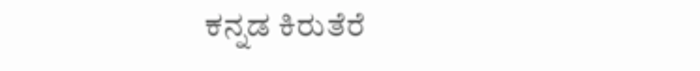ಕನ್ನಡ ಕಿರುತೆರೆ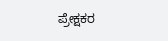ಪ್ರೇಕ್ಷಕರ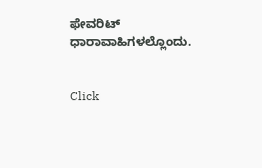ಫೇವರಿಟ್ ಧಾರಾವಾಹಿಗಳಲ್ಲೊಂದು.


Click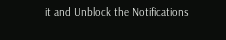it and Unblock the Notifications